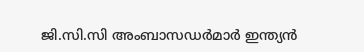ജി.സി.സി അംബാസഡർമാർ ഇന്ത്യൻ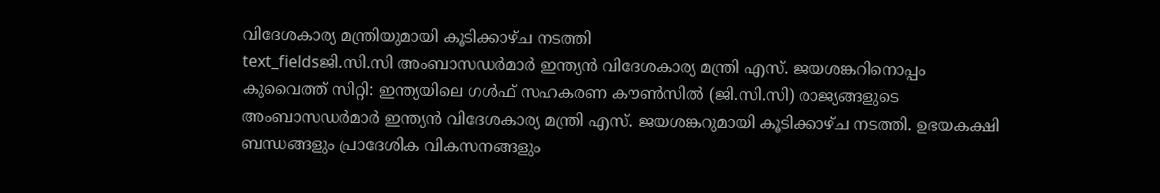വിദേശകാര്യ മന്ത്രിയുമായി കൂടിക്കാഴ്ച നടത്തി
text_fieldsജി.സി.സി അംബാസഡർമാർ ഇന്ത്യൻ വിദേശകാര്യ മന്ത്രി എസ്. ജയശങ്കറിനൊപ്പം
കുവൈത്ത് സിറ്റി: ഇന്ത്യയിലെ ഗൾഫ് സഹകരണ കൗൺസിൽ (ജി.സി.സി) രാജ്യങ്ങളുടെ അംബാസഡർമാർ ഇന്ത്യൻ വിദേശകാര്യ മന്ത്രി എസ്. ജയശങ്കറുമായി കൂടിക്കാഴ്ച നടത്തി. ഉഭയകക്ഷി ബന്ധങ്ങളും പ്രാദേശിക വികസനങ്ങളും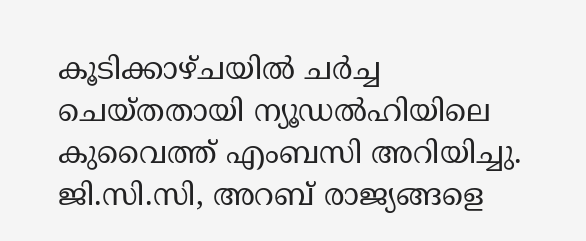കൂടിക്കാഴ്ചയിൽ ചർച്ച ചെയ്തതായി ന്യൂഡൽഹിയിലെ കുവൈത്ത് എംബസി അറിയിച്ചു.
ജി.സി.സി, അറബ് രാജ്യങ്ങളെ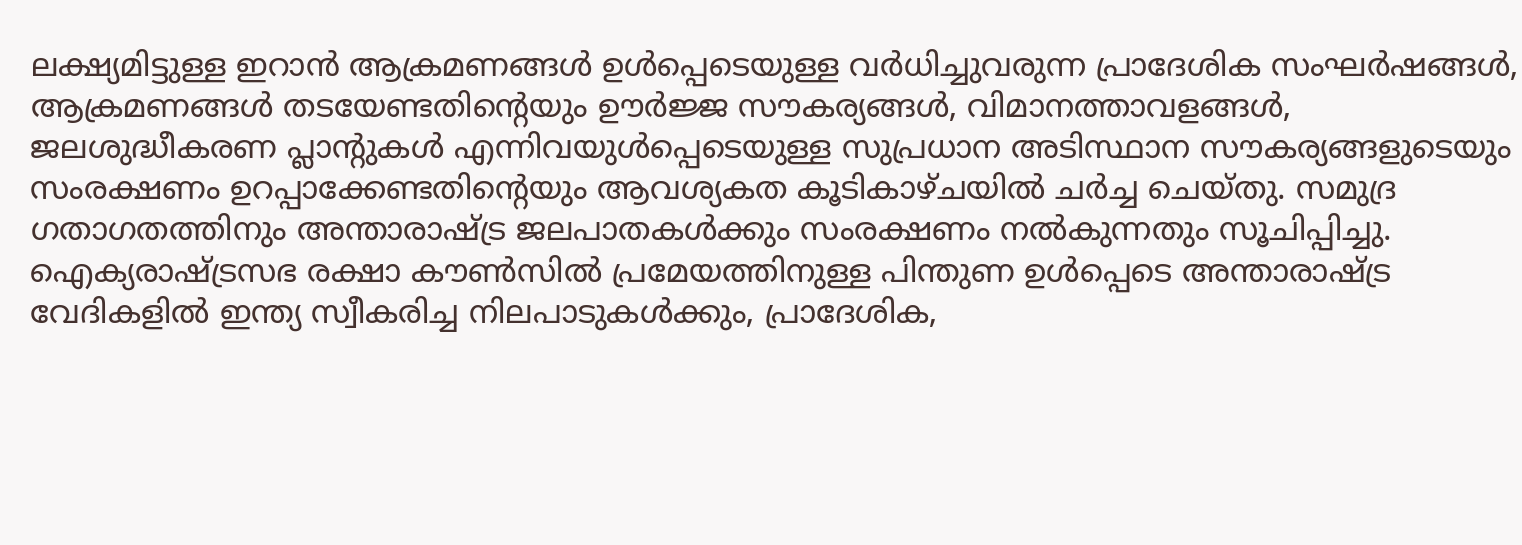ലക്ഷ്യമിട്ടുള്ള ഇറാൻ ആക്രമണങ്ങൾ ഉൾപ്പെടെയുള്ള വർധിച്ചുവരുന്ന പ്രാദേശിക സംഘർഷങ്ങൾ, ആക്രമണങ്ങൾ തടയേണ്ടതിന്റെയും ഊർജ്ജ സൗകര്യങ്ങൾ, വിമാനത്താവളങ്ങൾ, ജലശുദ്ധീകരണ പ്ലാന്റുകൾ എന്നിവയുൾപ്പെടെയുള്ള സുപ്രധാന അടിസ്ഥാന സൗകര്യങ്ങളുടെയും സംരക്ഷണം ഉറപ്പാക്കേണ്ടതിന്റെയും ആവശ്യകത കൂടികാഴ്ചയിൽ ചർച്ച ചെയ്തു. സമുദ്ര ഗതാഗതത്തിനും അന്താരാഷ്ട്ര ജലപാതകൾക്കും സംരക്ഷണം നൽകുന്നതും സൂചിപ്പിച്ചു.
ഐക്യരാഷ്ട്രസഭ രക്ഷാ കൗൺസിൽ പ്രമേയത്തിനുള്ള പിന്തുണ ഉൾപ്പെടെ അന്താരാഷ്ട്ര വേദികളിൽ ഇന്ത്യ സ്വീകരിച്ച നിലപാടുകൾക്കും, പ്രാദേശിക,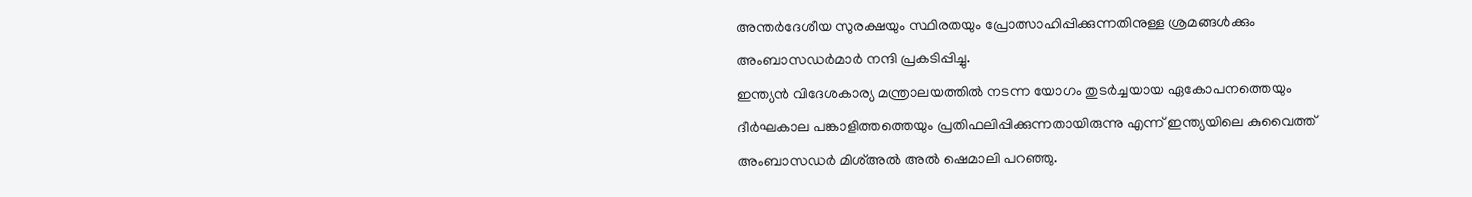അന്തർദേശീയ സുരക്ഷയും സ്ഥിരതയും പ്രോത്സാഹിപ്പിക്കുന്നതിനുള്ള ശ്രമങ്ങൾക്കും അംബാസഡർമാർ നന്ദി പ്രകടിപ്പിച്ചു.
ഇന്ത്യൻ വിദേശകാര്യ മന്ത്രാലയത്തിൽ നടന്ന യോഗം തുടർച്ചയായ ഏകോപനത്തെയും ദീർഘകാല പങ്കാളിത്തത്തെയും പ്രതിഫലിപ്പിക്കുന്നതായിരുന്നു എന്ന് ഇന്ത്യയിലെ കുവൈത്ത് അംബാസഡർ മിശ്അൽ അൽ ഷെമാലി പറഞ്ഞു.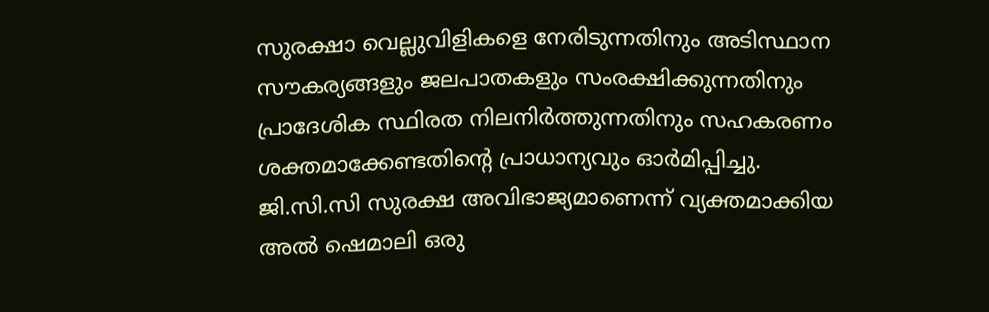സുരക്ഷാ വെല്ലുവിളികളെ നേരിടുന്നതിനും അടിസ്ഥാന സൗകര്യങ്ങളും ജലപാതകളും സംരക്ഷിക്കുന്നതിനും പ്രാദേശിക സ്ഥിരത നിലനിർത്തുന്നതിനും സഹകരണം ശക്തമാക്കേണ്ടതിന്റെ പ്രാധാന്യവും ഓർമിപ്പിച്ചു. ജി.സി.സി സുരക്ഷ അവിഭാജ്യമാണെന്ന് വ്യക്തമാക്കിയ അൽ ഷെമാലി ഒരു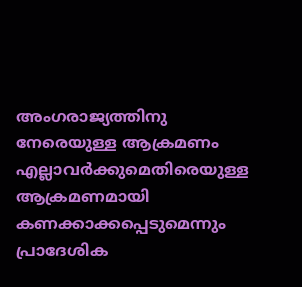അംഗരാജ്യത്തിനു നേരെയുള്ള ആക്രമണം എല്ലാവർക്കുമെതിരെയുള്ള ആക്രമണമായി കണക്കാക്കപ്പെടുമെന്നും പ്രാദേശിക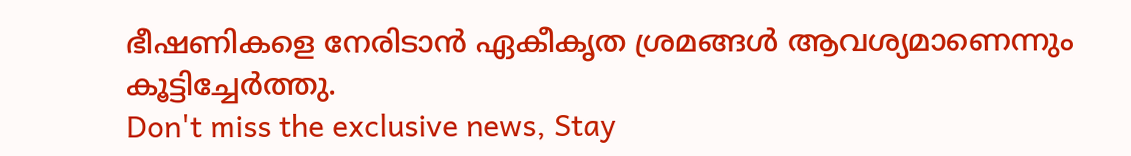ഭീഷണികളെ നേരിടാൻ ഏകീകൃത ശ്രമങ്ങൾ ആവശ്യമാണെന്നും കൂട്ടിച്ചേർത്തു.
Don't miss the exclusive news, Stay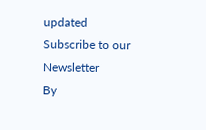updated
Subscribe to our Newsletter
By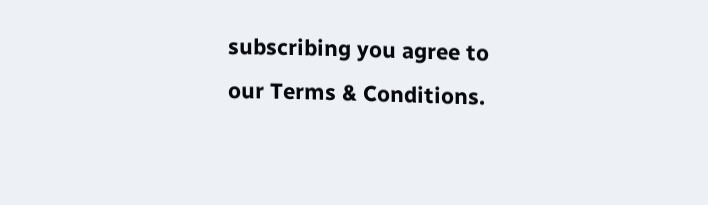subscribing you agree to our Terms & Conditions.